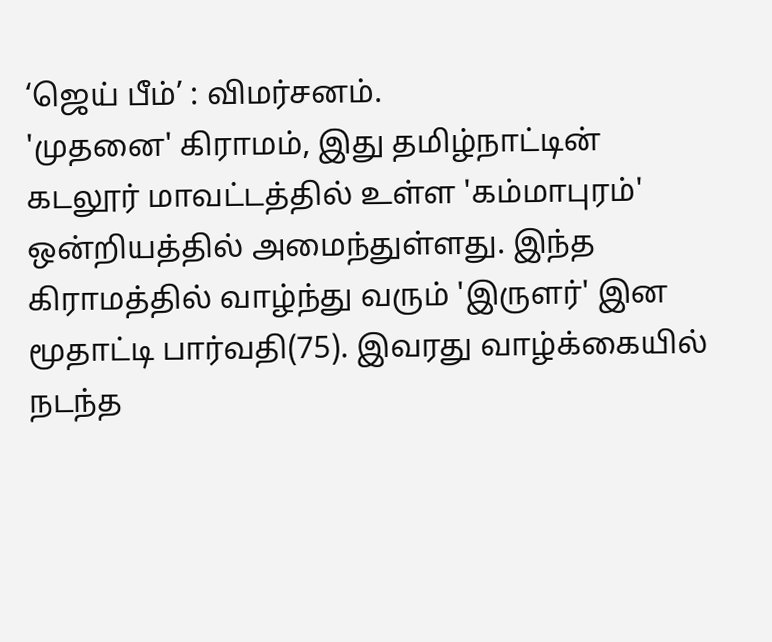‘ஜெய் பீம்’ : விமர்சனம்.
'முதனை' கிராமம், இது தமிழ்நாட்டின் கடலூர் மாவட்டத்தில் உள்ள 'கம்மாபுரம்' ஒன்றியத்தில் அமைந்துள்ளது. இந்த கிராமத்தில் வாழ்ந்து வரும் 'இருளர்' இன மூதாட்டி பார்வதி(75). இவரது வாழ்க்கையில் நடந்த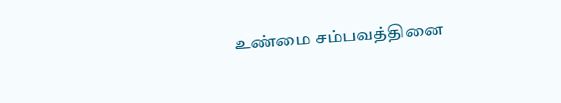உண்மை சம்பவத்தினை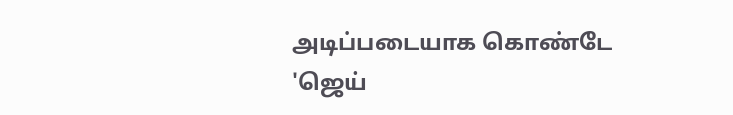அடிப்படையாக கொண்டே 'ஜெய்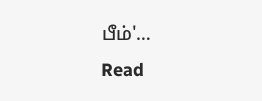பீம்'…
Read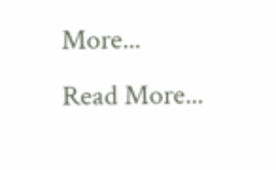More...
Read More...